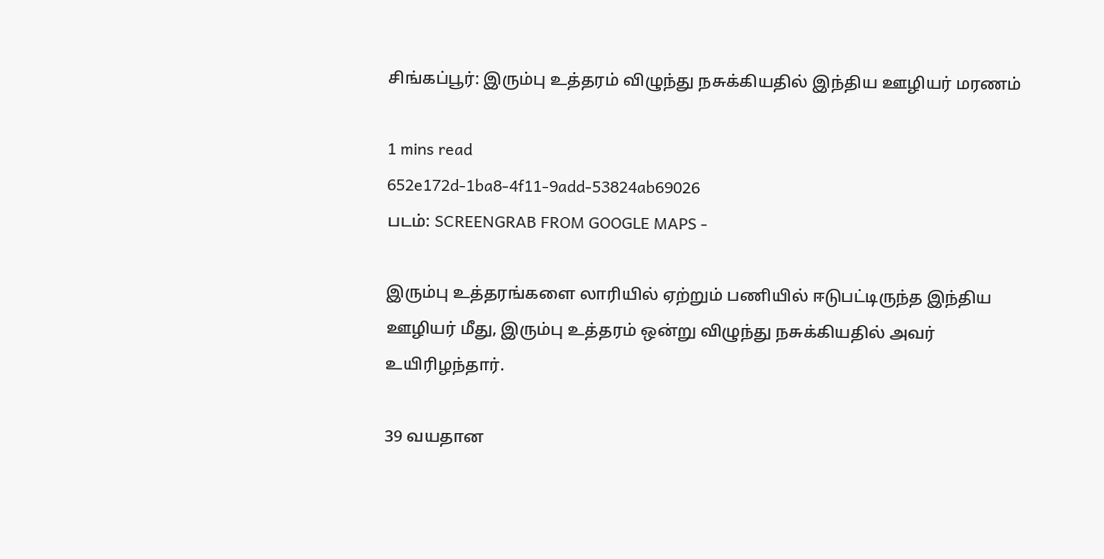சிங்கப்பூர்: இரும்பு உத்தரம் விழுந்து நசுக்கியதில் இந்திய ஊழியர் மரணம்

1 mins read
652e172d-1ba8-4f11-9add-53824ab69026
படம்: SCREENGRAB FROM GOOGLE MAPS -

இரும்பு உத்தரங்களை லாரியில் ஏற்றும் பணியில் ஈடுபட்டிருந்த இந்திய ஊழியர் மீது, இரும்பு உத்தரம் ஒன்று விழுந்து நசுக்கியதில் அவர் உயிரிழந்தார்.

39 வயதான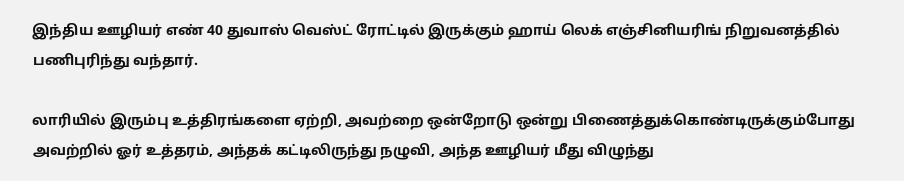இந்திய ஊழியர் எண் 40 துவாஸ் வெஸ்ட் ரோட்டில் இருக்கும் ஹாய் லெக் எஞ்சினியரிங் நிறுவனத்தில் பணிபுரிந்து வந்தார்.

லாரியில் இரும்பு உத்திரங்களை ஏற்றி, அவற்றை ஒன்றோடு ஒன்று பிணைத்துக்கொண்டிருக்கும்போது அவற்றில் ஓர் உத்தரம், அந்தக் கட்டிலிருந்து நழுவி, அந்த ஊழியர் மீது விழுந்து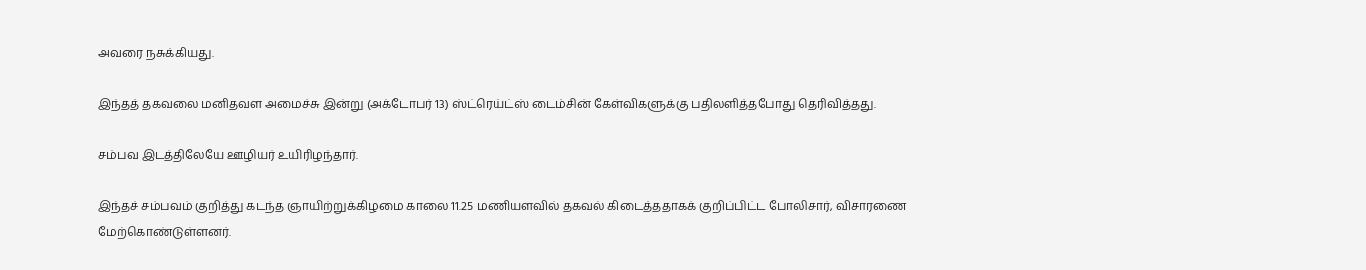அவரை நசுக்கியது.

இந்தத் தகவலை மனிதவள அமைச்சு இன்று (அக்டோபர் 13) ஸ்ட்ரெய்ட்ஸ் டைம்சின் கேள்விகளுக்கு பதிலளித்தபோது தெரிவித்தது.

சம்பவ இடத்திலேயே ஊழியர் உயிரிழந்தார்.

இந்தச் சம்பவம் குறித்து கடந்த ஞாயிற்றுக்கிழமை காலை 11.25 மணியளவில் தகவல் கிடைத்ததாகக் குறிப்பிட்ட போலிசார், விசாரணை மேற்கொண்டுள்ளனர்.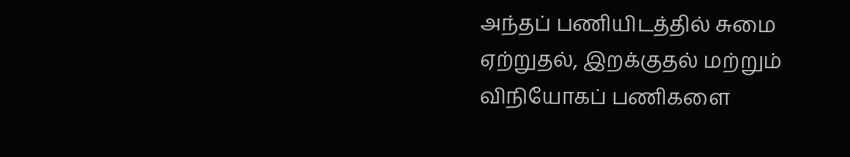அந்தப் பணியிடத்தில் சுமை ஏற்றுதல், இறக்குதல் மற்றும் விநியோகப் பணிகளை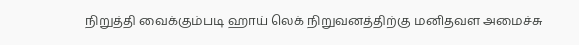நிறுத்தி வைக்கும்படி ஹாய் லெக் நிறுவனத்திற்கு மனிதவள அமைச்சு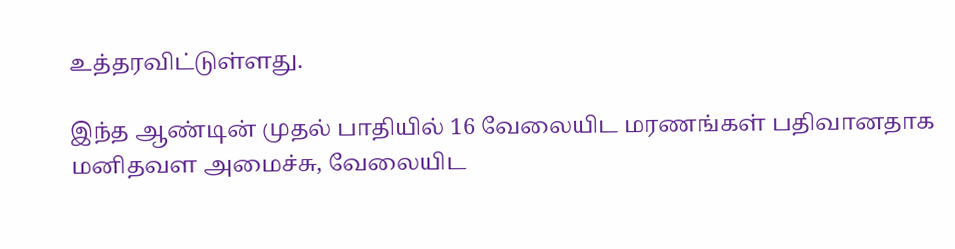உத்தரவிட்டுள்ளது.

இந்த ஆண்டின் முதல் பாதியில் 16 வேலையிட மரணங்கள் பதிவானதாக மனிதவள அமைச்சு, வேலையிட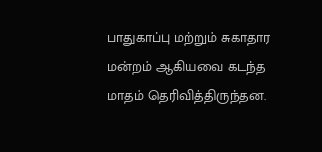பாதுகாப்பு மற்றும் சுகாதார மன்றம் ஆகியவை கடந்த மாதம் தெரிவித்திருந்தன.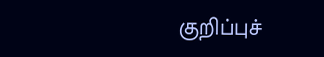குறிப்புச்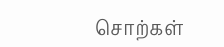சொற்கள்